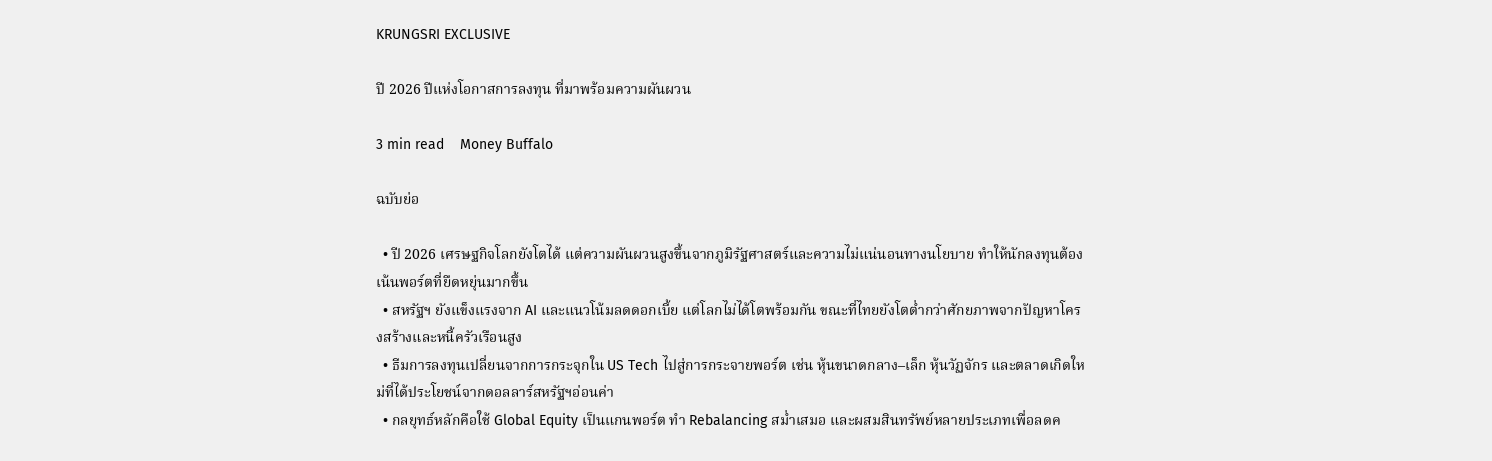KRUNGSRI EXCLUSIVE

ปี 2026 ปีแห่งโอกาสการลงทุน ที่มาพร้อมความผันผวน

3 min read    Money Buffalo

ฉบับย่อ

  • ปี 2026 เศรษฐกิจโลกยังโตได้ แต่ความผันผวนสูงขึ้นจากภูมิรัฐศาสตร์และความไม่แน่นอนทางนโยบาย ทำให้นักลงทุนต้องเน้นพอร์ตที่ยืดหยุ่นมากขึ้น
  • สหรัฐฯ ยังแข็งแรงจาก AI และแนวโน้มลดดอกเบี้ย แต่โลกไม่ได้โตพร้อมกัน ขณะที่ไทยยังโตต่ำกว่าศักยภาพจากปัญหาโครงสร้างและหนี้ครัวเรือนสูง
  • ธีมการลงทุนเปลี่ยนจากการกระจุกใน US Tech ไปสู่การกระจายพอร์ต เช่น หุ้นขนาดกลาง–เล็ก หุ้นวัฏจักร และตลาดเกิดใหม่ที่ได้ประโยชน์จากดอลลาร์สหรัฐฯอ่อนค่า
  • กลยุทธ์หลักคือใช้ Global Equity เป็นแกนพอร์ต ทำ Rebalancing สม่ำเสมอ และผสมสินทรัพย์หลายประเภทเพื่อลดค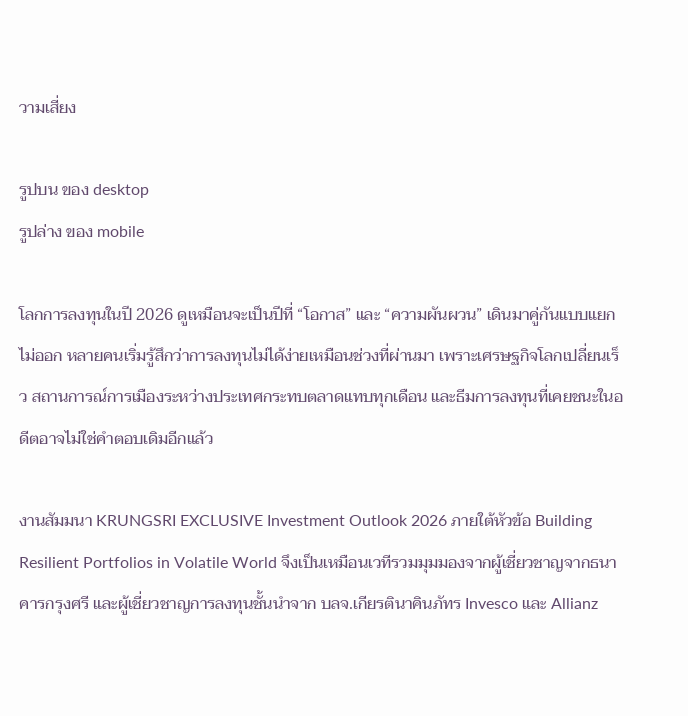วามเสี่ยง

รูปบน ของ desktop
รูปล่าง ของ mobile

โลกการลงทุนในปี 2026 ดูเหมือนจะเป็นปีที่ “โอกาส” และ “ความผันผวน” เดินมาคู่กันแบบแยกไม่ออก หลายคนเริ่มรู้สึกว่าการลงทุนไม่ได้ง่ายเหมือนช่วงที่ผ่านมา เพราะเศรษฐกิจโลกเปลี่ยนเร็ว สถานการณ์การเมืองระหว่างประเทศกระทบตลาดแทบทุกเดือน และธีมการลงทุนที่เคยชนะในอดีตอาจไม่ใช่คำตอบเดิมอีกแล้ว

งานสัมมนา KRUNGSRI EXCLUSIVE Investment Outlook 2026 ภายใต้หัวข้อ Building Resilient Portfolios in Volatile World จึงเป็นเหมือนเวทีรวมมุมมองจากผู้เชี่ยวชาญจากธนาคารกรุงศรี และผู้เชี่ยวชาญการลงทุนชั้นนำจาก บลจ.เกียรตินาคินภัทร Invesco และ Allianz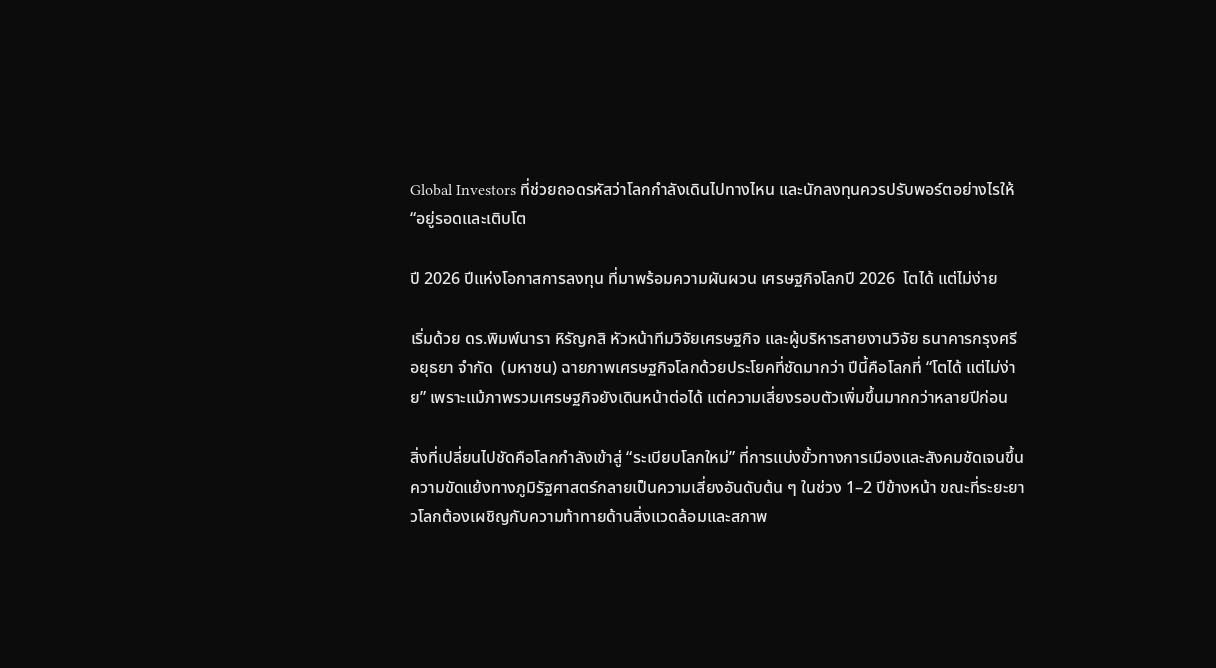Global Investors ที่ช่วยถอดรหัสว่าโลกกำลังเดินไปทางไหน และนักลงทุนควรปรับพอร์ตอย่างไรให้ “อยู่รอดและเติบโต

ปี 2026 ปีแห่งโอกาสการลงทุน ที่มาพร้อมความผันผวน เศรษฐกิจโลกปี 2026  โตได้ แต่ไม่ง่าย

เริ่มด้วย ดร.พิมพ์นารา หิรัญกสิ หัวหน้าทีมวิจัยเศรษฐกิจ และผู้บริหารสายงานวิจัย ธนาคารกรุงศรีอยุธยา จำกัด  (มหาชน) ฉายภาพเศรษฐกิจโลกด้วยประโยคที่ชัดมากว่า ปีนี้คือโลกที่ “โตได้ แต่ไม่ง่าย” เพราะแม้ภาพรวมเศรษฐกิจยังเดินหน้าต่อได้ แต่ความเสี่ยงรอบตัวเพิ่มขึ้นมากกว่าหลายปีก่อน

สิ่งที่เปลี่ยนไปชัดคือโลกกำลังเข้าสู่ “ระเบียบโลกใหม่” ที่การแบ่งขั้วทางการเมืองและสังคมชัดเจนขึ้น ความขัดแย้งทางภูมิรัฐศาสตร์กลายเป็นความเสี่ยงอันดับต้น ๆ ในช่วง 1–2 ปีข้างหน้า ขณะที่ระยะยาวโลกต้องเผชิญกับความท้าทายด้านสิ่งแวดล้อมและสภาพ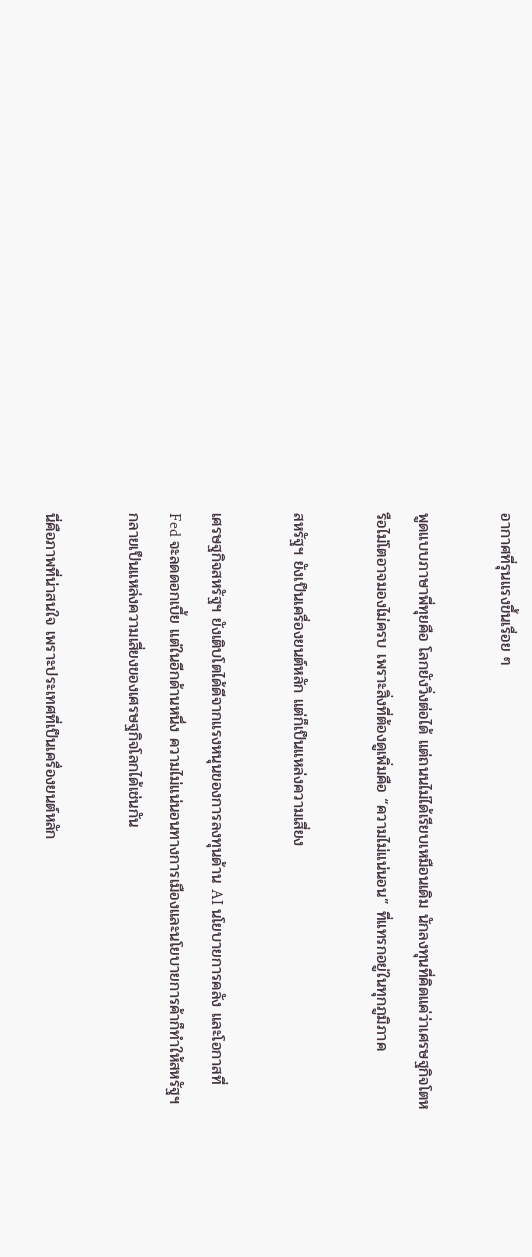อากาศที่รุนแรงขึ้นเรื่อย ๆ

พูดแบบภาษาพี่ทุยคือ โลกยังวิ่งต่อได้ แต่ถนนไม่ได้เรียบเหมือนเดิม นักลงทุนที่คิดแค่ว่าเศรษฐกิจโตหรือไม่โตอาจมองไม่ครบ เพราะสิ่งที่ต้องดูเพิ่มคือ “ความไม่แน่นอน” ที่แทรกอยู่ในทุกภูมิภาค

สหรัฐฯ ยังเป็นเครื่องยนต์หลัก แต่ก็เป็นแหล่งความเสี่ยง

เศรษฐกิจสหรัฐฯ ยังเติบโตได้ดีจากแรงหนุนของการลงทุนด้าน AI นโยบายการคลัง และโอกาสที่ Fed จะลดดอกเบี้ย แต่ในอีกด้านหนึ่ง ความไม่แน่นอนทางการเมืองและนโยบายการค้าก็ทำให้สหรัฐฯ กลายเป็นแหล่งความเสี่ยงของเศรษฐกิจโลกได้เช่นกัน

นี่คือภาพที่น่าสนใจ เพราะประเทศที่เป็นเครื่องยนต์หลัก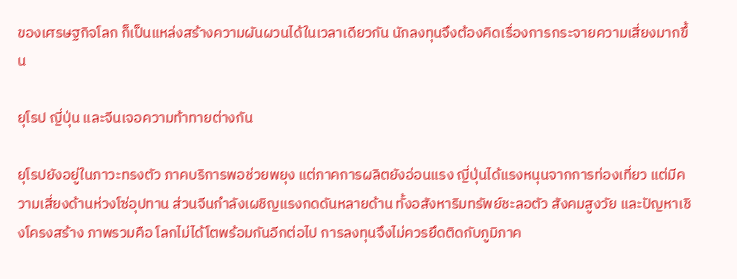ของเศรษฐกิจโลก ก็เป็นแหล่งสร้างความผันผวนได้ในเวลาเดียวกัน นักลงทุนจึงต้องคิดเรื่องการกระจายความเสี่ยงมากขึ้น

ยุโรป ญี่ปุ่น และจีนเจอความท้าทายต่างกัน

ยุโรปยังอยู่ในภาวะทรงตัว ภาคบริการพอช่วยพยุง แต่ภาคการผลิตยังอ่อนแรง ญี่ปุ่นได้แรงหนุนจากการท่องเที่ยว แต่มีความเสี่ยงด้านห่วงโซ่อุปทาน ส่วนจีนกำลังเผชิญแรงกดดันหลายด้าน ทั้งอสังหาริมทรัพย์ชะลอตัว สังคมสูงวัย และปัญหาเชิงโครงสร้าง ภาพรวมคือ โลกไม่ได้โตพร้อมกันอีกต่อไป การลงทุนจึงไม่ควรยึดติดกับภูมิภาค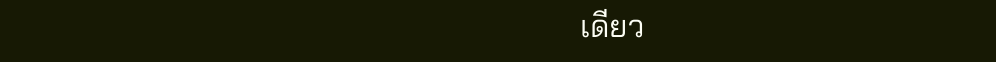เดียว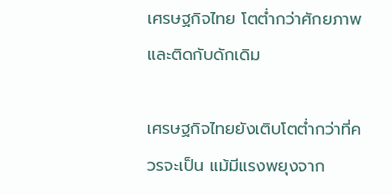เศรษฐกิจไทย โตต่ำกว่าศักยภาพ และติดกับดักเดิม

เศรษฐกิจไทยยังเติบโตต่ำกว่าที่ควรจะเป็น แม้มีแรงพยุงจาก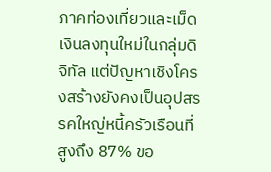ภาคท่องเที่ยวและเม็ดเงินลงทุนใหม่ในกลุ่มดิจิทัล แต่ปัญหาเชิงโครงสร้างยังคงเป็นอุปสรรคใหญ่หนี้ครัวเรือนที่สูงถึง 87% ขอ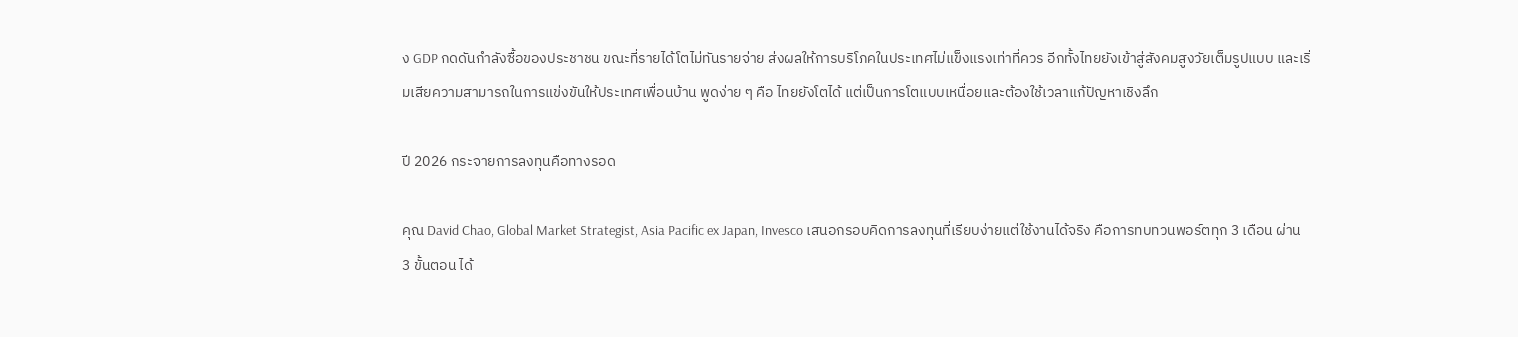ง GDP กดดันกำลังซื้อของประชาชน ขณะที่รายได้โตไม่ทันรายจ่าย ส่งผลให้การบริโภคในประเทศไม่แข็งแรงเท่าที่ควร อีกทั้งไทยยังเข้าสู่สังคมสูงวัยเต็มรูปแบบ และเริ่มเสียความสามารถในการแข่งขันให้ประเทศเพื่อนบ้าน พูดง่าย ๆ คือ ไทยยังโตได้ แต่เป็นการโตแบบเหนื่อยและต้องใช้เวลาแก้ปัญหาเชิงลึก

ปี 2026 กระจายการลงทุนคือทางรอด

คุณ David Chao, Global Market Strategist, Asia Pacific ex Japan, Invesco เสนอกรอบคิดการลงทุนที่เรียบง่ายแต่ใช้งานได้จริง คือการทบทวนพอร์ตทุก 3 เดือน ผ่าน 3 ขั้นตอน ได้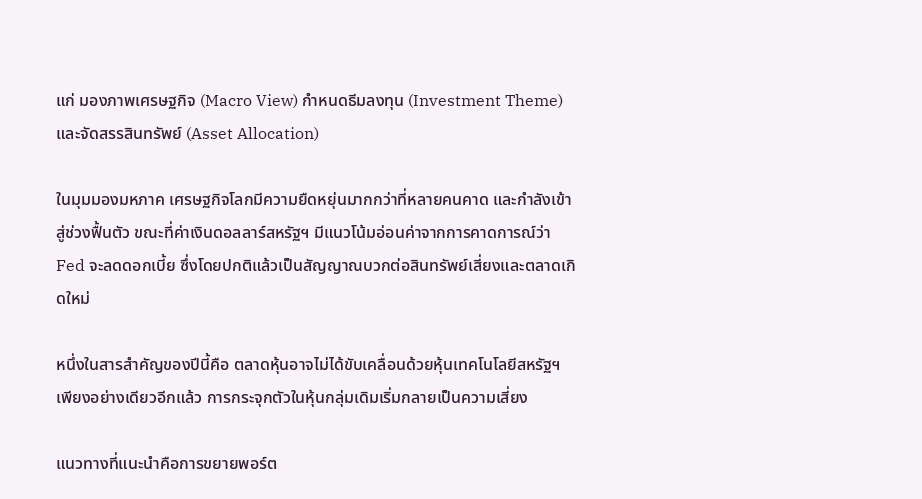แก่ มองภาพเศรษฐกิจ (Macro View) กำหนดธีมลงทุน (Investment Theme) และจัดสรรสินทรัพย์ (Asset Allocation)

ในมุมมองมหภาค เศรษฐกิจโลกมีความยืดหยุ่นมากกว่าที่หลายคนคาด และกำลังเข้าสู่ช่วงฟื้นตัว ขณะที่ค่าเงินดอลลาร์สหรัฐฯ มีแนวโน้มอ่อนค่าจากการคาดการณ์ว่า Fed จะลดดอกเบี้ย ซึ่งโดยปกติแล้วเป็นสัญญาณบวกต่อสินทรัพย์เสี่ยงและตลาดเกิดใหม่

หนึ่งในสารสำคัญของปีนี้คือ ตลาดหุ้นอาจไม่ได้ขับเคลื่อนด้วยหุ้นเทคโนโลยีสหรัฐฯ เพียงอย่างเดียวอีกแล้ว การกระจุกตัวในหุ้นกลุ่มเดิมเริ่มกลายเป็นความเสี่ยง

แนวทางที่แนะนำคือการขยายพอร์ต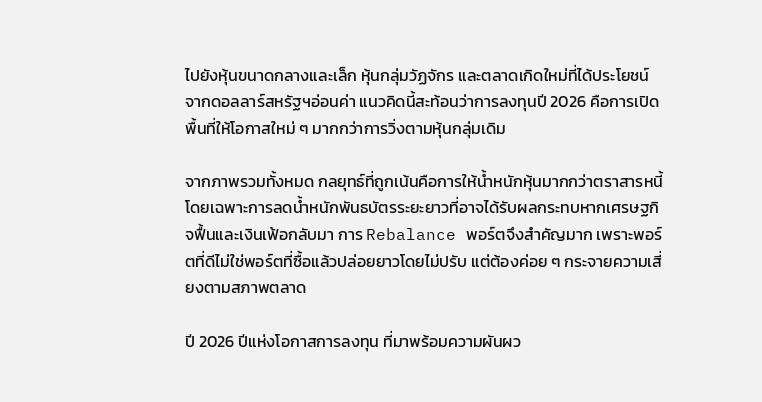ไปยังหุ้นขนาดกลางและเล็ก หุ้นกลุ่มวัฏจักร และตลาดเกิดใหม่ที่ได้ประโยชน์จากดอลลาร์สหรัฐฯอ่อนค่า แนวคิดนี้สะท้อนว่าการลงทุนปี 2026 คือการเปิดพื้นที่ให้โอกาสใหม่ ๆ มากกว่าการวิ่งตามหุ้นกลุ่มเดิม

จากภาพรวมทั้งหมด กลยุทธ์ที่ถูกเน้นคือการให้น้ำหนักหุ้นมากกว่าตราสารหนี้ โดยเฉพาะการลดน้ำหนักพันธบัตรระยะยาวที่อาจได้รับผลกระทบหากเศรษฐกิจฟื้นและเงินเฟ้อกลับมา การ Rebalance พอร์ตจึงสำคัญมาก เพราะพอร์ตที่ดีไม่ใช่พอร์ตที่ซื้อแล้วปล่อยยาวโดยไม่ปรับ แต่ต้องค่อย ๆ กระจายความเสี่ยงตามสภาพตลาด

ปี 2026 ปีแห่งโอกาสการลงทุน ที่มาพร้อมความผันผว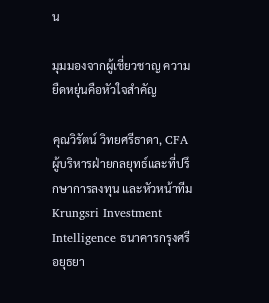น

มุมมองจากผู้เชี่ยวชาญ ความยืดหยุ่นคือหัวใจสำคัญ

คุณวิรัตน์ วิทยศรีธาดา, CFA ผู้บริหารฝ่ายกลยุทธ์และที่ปรึกษาการลงทุน และหัวหน้าทีม Krungsri Investment Intelligence ธนาคารกรุงศรีอยุธยา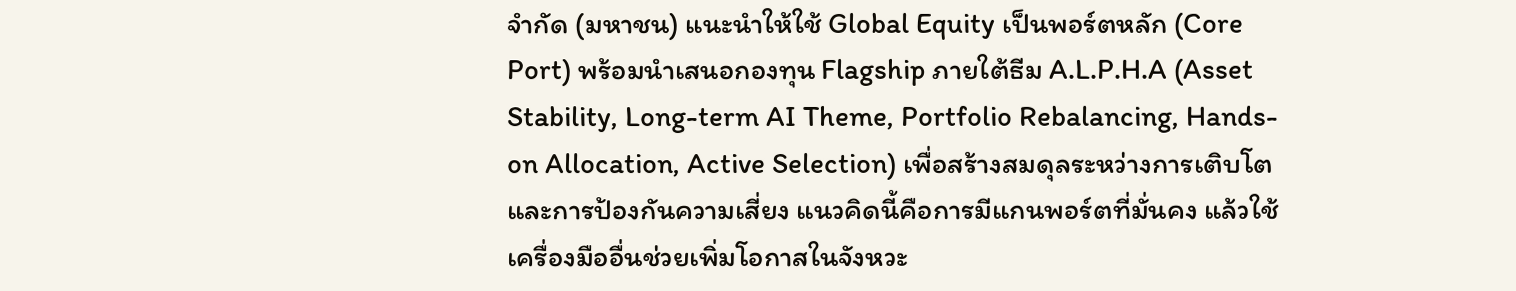จำกัด (มหาชน) แนะนำให้ใช้ Global Equity เป็นพอร์ตหลัก (Core Port) พร้อมนำเสนอกองทุน Flagship ภายใต้ธีม A.L.P.H.A (Asset Stability, Long-term AI Theme, Portfolio Rebalancing, Hands-on Allocation, Active Selection) เพื่อสร้างสมดุลระหว่างการเติบโตและการป้องกันความเสี่ยง แนวคิดนี้คือการมีแกนพอร์ตที่มั่นคง แล้วใช้เครื่องมืออื่นช่วยเพิ่มโอกาสในจังหวะ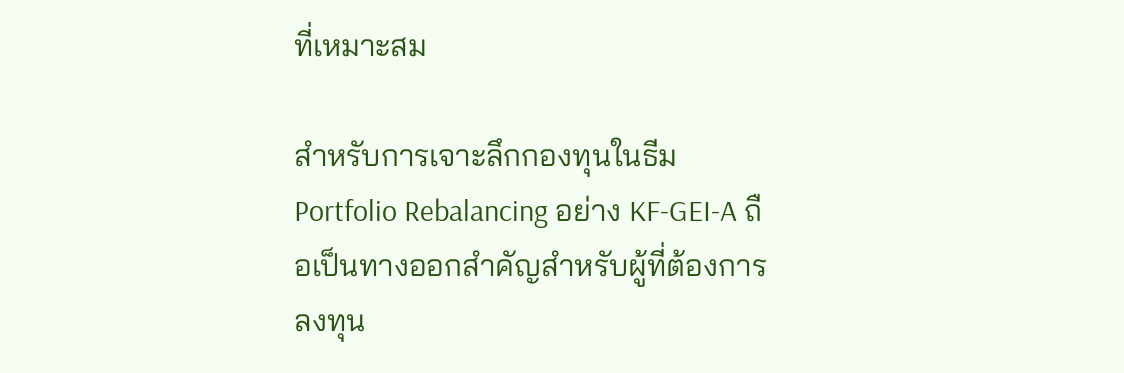ที่เหมาะสม

สำหรับการเจาะลึกกองทุนในธีม Portfolio Rebalancing อย่าง KF‑GEI‑A ถือเป็นทางออกสำคัญสำหรับผู้ที่ต้องการลงทุน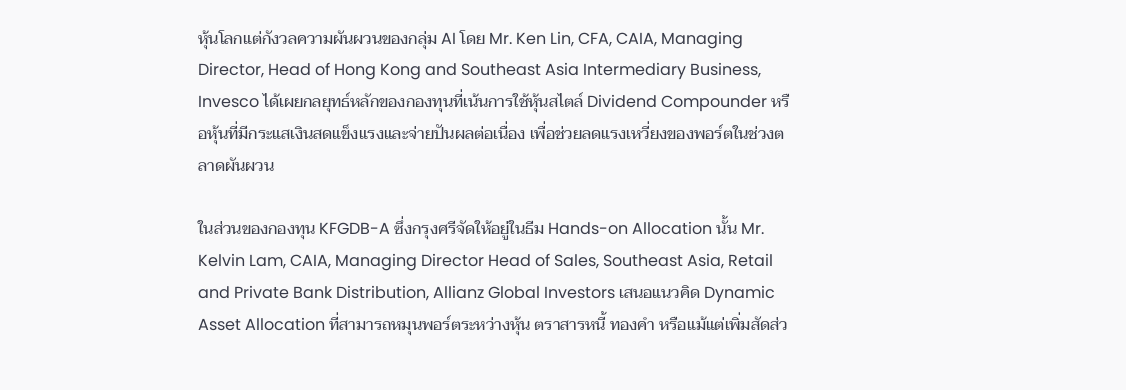หุ้นโลกแต่กังวลความผันผวนของกลุ่ม AI โดย Mr. Ken Lin, CFA, CAIA, Managing Director, Head of Hong Kong and Southeast Asia Intermediary Business, Invesco ได้เผยกลยุทธ์หลักของกองทุนที่เน้นการใช้หุ้นสไตล์ Dividend Compounder หรือหุ้นที่มีกระแสเงินสดแข็งแรงและจ่ายปันผลต่อเนื่อง เพื่อช่วยลดแรงเหวี่ยงของพอร์ตในช่วงตลาดผันผวน

ในส่วนของกองทุน KFGDB-A ซึ่งกรุงศรีจัดให้อยู่ในธีม Hands-on Allocation นั้น Mr. Kelvin Lam, CAIA, Managing Director Head of Sales, Southeast Asia, Retail and Private Bank Distribution, Allianz Global Investors เสนอแนวคิด Dynamic Asset Allocation ที่สามารถหมุนพอร์ตระหว่างหุ้น ตราสารหนี้ ทองคำ หรือแม้แต่เพิ่มสัดส่ว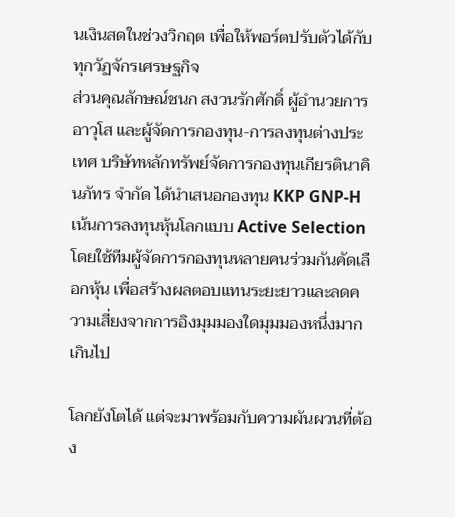นเงินสดในช่วงวิกฤต เพื่อให้พอร์ตปรับตัวได้กับทุกวัฏจักรเศรษฐกิจ
ส่วนคุณลักษณ์ชนก สงวนรักศักดิ์ ผู้อำนวยการอาวุโส และผู้จัดการกองทุน-การลงทุนต่างประเทศ บริษัทหลักทรัพย์จัดการกองทุนเกียรตินาคินภัทร จำกัด ได้นำเสนอกองทุน KKP GNP-H เน้นการลงทุนหุ้นโลกแบบ Active Selection โดยใช้ทีมผู้จัดการกองทุนหลายคนร่วมกันคัดเลือกหุ้น เพื่อสร้างผลตอบแทนระยะยาวและลดความเสี่ยงจากการอิงมุมมองใดมุมมองหนึ่งมากเกินไป

โลกยังโตได้ แต่จะมาพร้อมกับความผันผวนที่ต้อง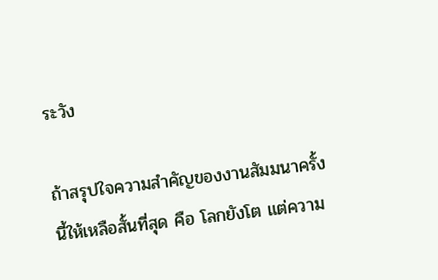ระวัง

ถ้าสรุปใจความสำคัญของงานสัมมนาครั้งนี้ให้เหลือสั้นที่สุด คือ โลกยังโต แต่ความ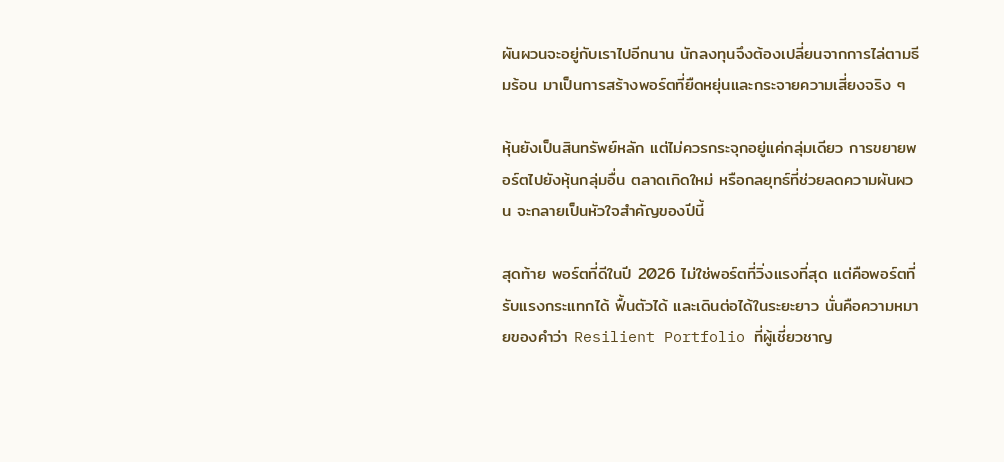ผันผวนจะอยู่กับเราไปอีกนาน นักลงทุนจึงต้องเปลี่ยนจากการไล่ตามธีมร้อน มาเป็นการสร้างพอร์ตที่ยืดหยุ่นและกระจายความเสี่ยงจริง ๆ

หุ้นยังเป็นสินทรัพย์หลัก แต่ไม่ควรกระจุกอยู่แค่กลุ่มเดียว การขยายพอร์ตไปยังหุ้นกลุ่มอื่น ตลาดเกิดใหม่ หรือกลยุทธ์ที่ช่วยลดความผันผวน จะกลายเป็นหัวใจสำคัญของปีนี้

สุดท้าย พอร์ตที่ดีในปี 2026 ไม่ใช่พอร์ตที่วิ่งแรงที่สุด แต่คือพอร์ตที่รับแรงกระแทกได้ ฟื้นตัวได้ และเดินต่อได้ในระยะยาว นั่นคือความหมายของคำว่า Resilient Portfolio ที่ผู้เชี่ยวชาญ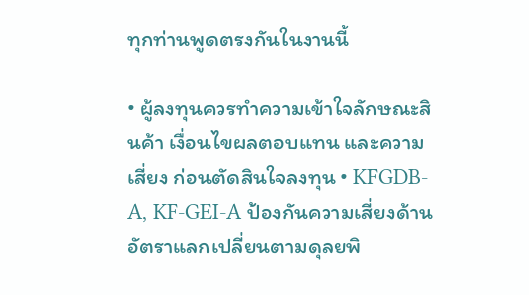ทุกท่านพูดตรงกันในงานนี้

• ผู้ลงทุนควรทำความเข้าใจลักษณะสินค้า เงื่อนไขผลตอบแทน และความเสี่ยง ก่อนตัดสินใจลงทุน • KFGDB-A, KF-GEI-A ป้องกันความเสี่ยงด้านอัตราแลกเปลี่ยนตามดุลยพิ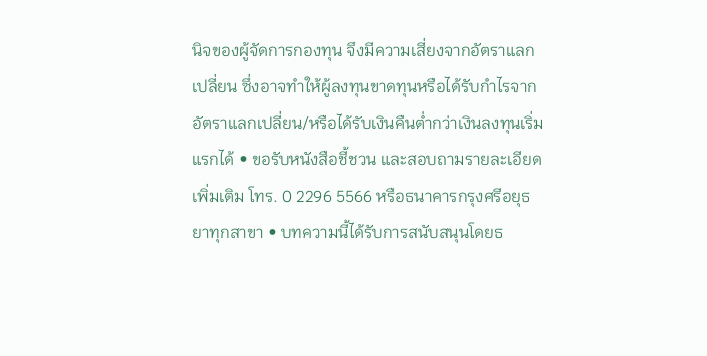นิจของผู้จัดการกองทุน จึงมีความเสี่ยงจากอัตราแลกเปลี่ยน ซึ่งอาจทำให้ผู้ลงทุนขาดทุนหรือได้รับกำไรจากอัตราแลกเปลี่ยน/หรือได้รับเงินคืนต่ำกว่าเงินลงทุนเริ่มแรกได้ • ขอรับหนังสือชี้ชวน และสอบถามรายละเอียดเพิ่มเติม โทร. 0 2296 5566 หรือธนาคารกรุงศรีอยุธยาทุกสาขา • บทความนี้ได้รับการสนับสนุนโดยธ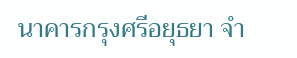นาคารกรุงศรีอยุธยา จำ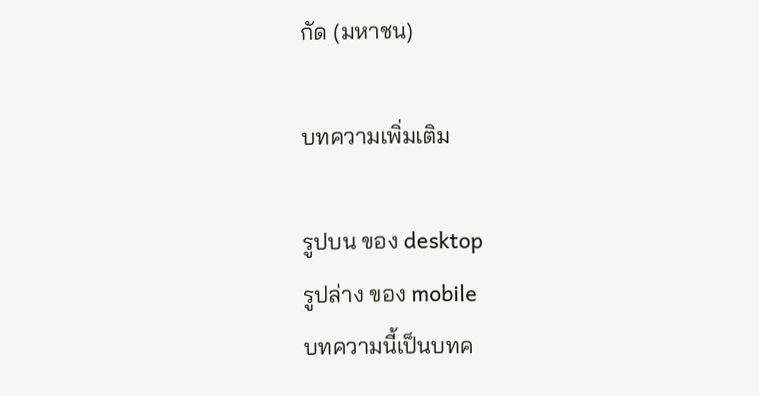กัด (มหาชน)

บทความเพิ่มเติม

รูปบน ของ desktop
รูปล่าง ของ mobile
บทความนี้เป็นบทค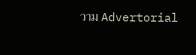วาม Advertorial